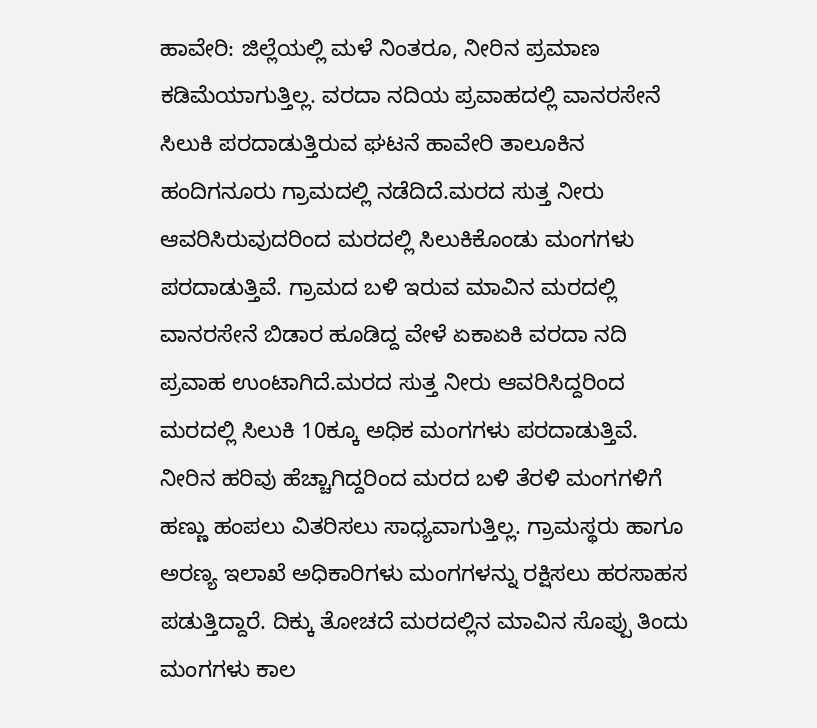ಹಾವೇರಿ: ಜಿಲ್ಲೆಯಲ್ಲಿ ಮಳೆ ನಿಂತರೂ, ನೀರಿನ ಪ್ರಮಾಣ ಕಡಿಮೆಯಾಗುತ್ತಿಲ್ಲ. ವರದಾ ನದಿಯ ಪ್ರವಾಹದಲ್ಲಿ ವಾನರಸೇನೆ ಸಿಲುಕಿ ಪರದಾಡುತ್ತಿರುವ ಘಟನೆ ಹಾವೇರಿ ತಾಲೂಕಿನ ಹಂದಿಗನೂರು ಗ್ರಾಮದಲ್ಲಿ ನಡೆದಿದೆ.ಮರದ ಸುತ್ತ ನೀರು ಆವರಿಸಿರುವುದರಿಂದ ಮರದಲ್ಲಿ ಸಿಲುಕಿಕೊಂಡು ಮಂಗಗಳು ಪರದಾಡುತ್ತಿವೆ. ಗ್ರಾಮದ ಬಳಿ ಇರುವ ಮಾವಿನ ಮರದಲ್ಲಿ ವಾನರಸೇನೆ ಬಿಡಾರ ಹೂಡಿದ್ದ ವೇಳೆ ಏಕಾಏಕಿ ವರದಾ ನದಿ ಪ್ರವಾಹ ಉಂಟಾಗಿದೆ.ಮರದ ಸುತ್ತ ನೀರು ಆವರಿಸಿದ್ದರಿಂದ ಮರದಲ್ಲಿ ಸಿಲುಕಿ 10ಕ್ಕೂ ಅಧಿಕ ಮಂಗಗಳು ಪರದಾಡುತ್ತಿವೆ. ನೀರಿನ ಹರಿವು ಹೆಚ್ಚಾಗಿದ್ದರಿಂದ ಮರದ ಬಳಿ ತೆರಳಿ ಮಂಗಗಳಿಗೆ ಹಣ್ಣು ಹಂಪಲು ವಿತರಿಸಲು ಸಾಧ್ಯವಾಗುತ್ತಿಲ್ಲ. ಗ್ರಾಮಸ್ಥರು ಹಾಗೂ ಅರಣ್ಯ ಇಲಾಖೆ ಅಧಿಕಾರಿಗಳು ಮಂಗಗಳನ್ನು ರಕ್ಷಿಸಲು ಹರಸಾಹಸ ಪಡುತ್ತಿದ್ದಾರೆ. ದಿಕ್ಕು ತೋಚದೆ ಮರದಲ್ಲಿನ ಮಾವಿನ ಸೊಪ್ಪು ತಿಂದು ಮಂಗಗಳು ಕಾಲ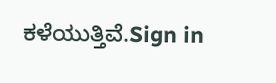ಕಳೆಯುತ್ತಿವೆ.Sign in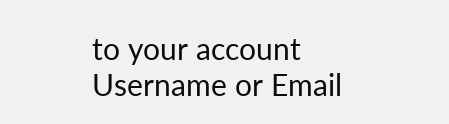to your account
Username or Email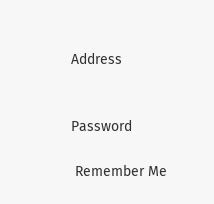Address


Password

 Remember Me